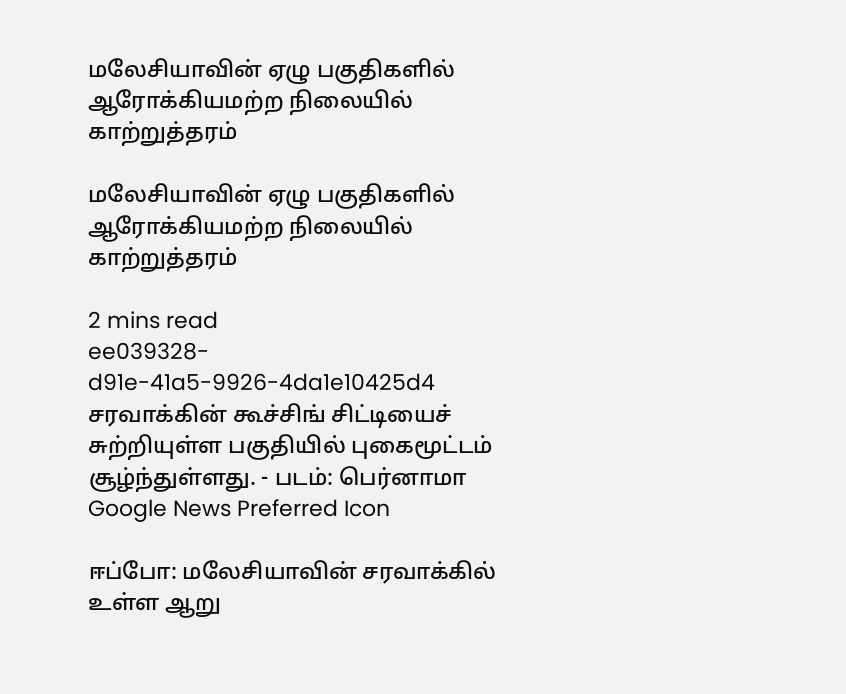மலேசியாவின் ஏழு பகுதிகளில் ஆரோக்கியமற்ற நிலையில் காற்றுத்தரம்

மலேசியாவின் ஏழு பகுதிகளில் ஆரோக்கியமற்ற நிலையில் காற்றுத்தரம்

2 mins read
ee039328-d91e-41a5-9926-4da1e10425d4
சரவாக்கின் கூச்சிங் சிட்டியைச் சுற்றியுள்ள பகுதியில் புகைமூட்டம் சூழ்ந்துள்ளது. - படம்: பெர்னாமா
Google News Preferred Icon

ஈப்போ: மலேசியாவின் சரவாக்கில் உள்ள ஆறு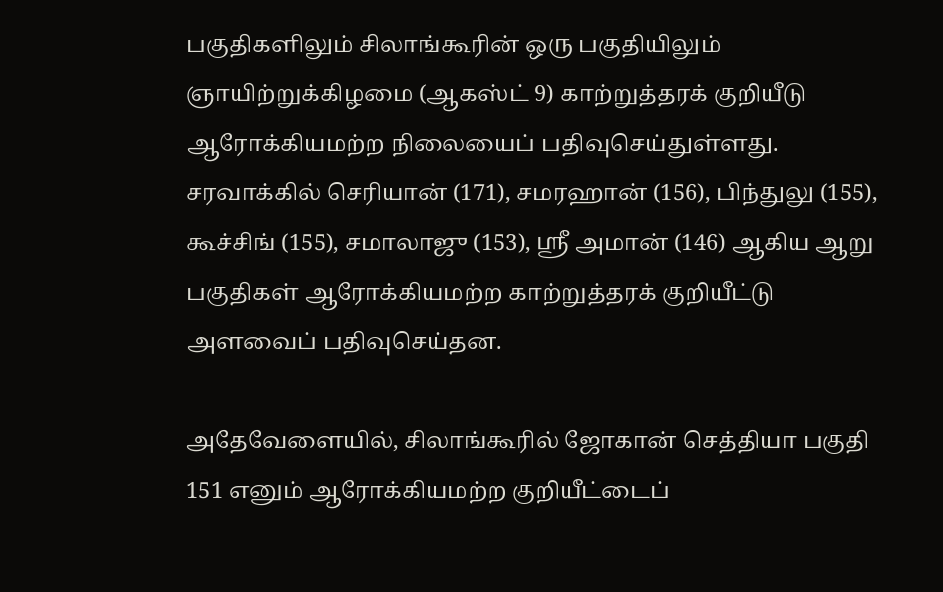பகுதிகளிலும் சிலாங்கூரின் ஒரு பகுதியிலும் ஞாயிற்றுக்கிழமை (ஆகஸ்ட் 9) காற்றுத்தரக் குறியீடு ஆரோக்கியமற்ற நிலையைப் பதிவுசெய்துள்ளது. சரவாக்கில் செரியான் (171), சமரஹான் (156), பிந்துலு (155), கூச்சிங் (155), சமாலாஜு (153), ஸ்ரீ அமான் (146) ஆகிய ஆறு பகுதிகள் ஆரோக்கியமற்ற காற்றுத்தரக் குறியீட்டு அளவைப் பதிவுசெய்தன.

அதேவேளையில், சிலாங்கூரில் ஜோகான் செத்தியா பகுதி 151 எனும் ஆரோக்கியமற்ற குறியீட்டைப்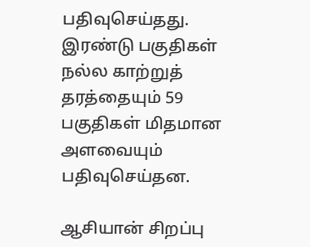பதிவுசெய்தது. இரண்டு பகுதிகள் நல்ல காற்றுத் தரத்தையும் 59 பகுதிகள் மிதமான அளவையும் பதிவுசெய்தன.

ஆசியான் சிறப்பு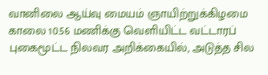வானிலை ஆய்வு மையம் ஞாயிற்றுக்கிழமை காலை 10.56 மணிக்கு வெளியிட்ட வட்டாரப் புகைமூட்ட நிலவர அறிக்கையில், அடுத்த சில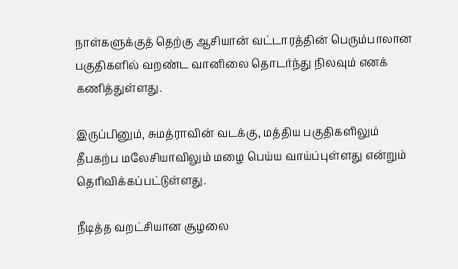நாள்களுக்குத் தெற்கு ஆசியான் வட்டாரத்தின் பெரும்பாலான பகுதிகளில் வறண்ட வானிலை தொடர்ந்து நிலவும் எனக் கணித்துள்ளது.

இருப்பினும், சுமத்ராவின் வடக்கு, மத்திய பகுதிகளிலும் தீபகற்ப மலேசியாவிலும் மழை பெய்ய வாய்ப்புள்ளது என்றும் தெரிவிக்கப்பட்டுள்ளது.

நீடித்த வறட்சியான சூழலை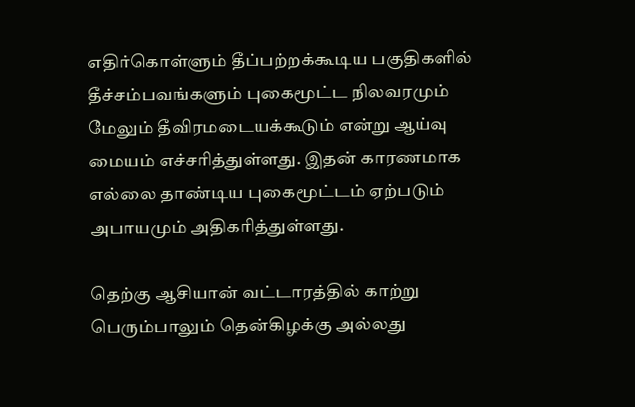எதிர்கொள்ளும் தீப்பற்றக்கூடிய பகுதிகளில் தீச்சம்பவங்களும் புகைமூட்ட நிலவரமும் மேலும் தீவிரமடையக்கூடும் என்று ஆய்வு மையம் எச்சரித்துள்ளது. இதன் காரணமாக எல்லை தாண்டிய புகைமூட்டம் ஏற்படும் அபாயமும் அதிகரித்துள்ளது.

தெற்கு ஆசியான் வட்டாரத்தில் காற்று பெரும்பாலும் தென்கிழக்கு அல்லது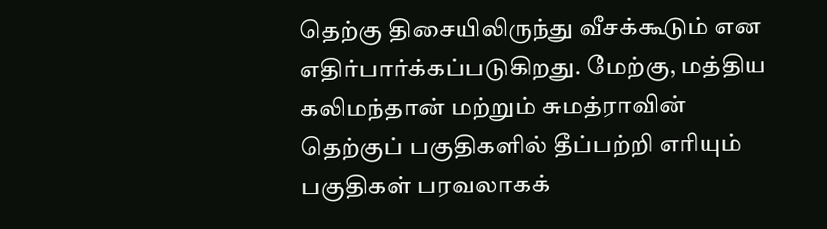தெற்கு திசையிலிருந்து வீசக்கூடும் என எதிர்பார்க்கப்படுகிறது. மேற்கு, மத்திய கலிமந்தான் மற்றும் சுமத்ராவின் தெற்குப் பகுதிகளில் தீப்பற்றி எரியும் பகுதிகள் பரவலாகக்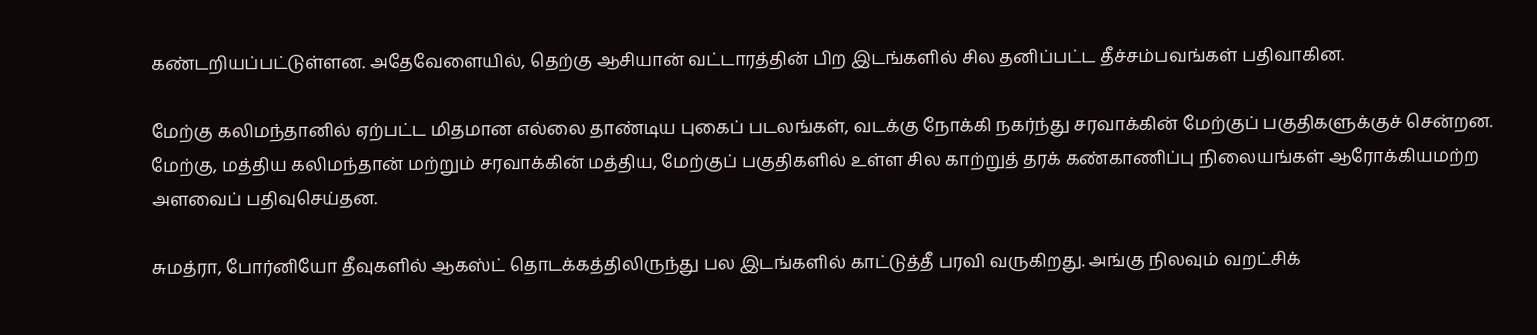கண்டறியப்பட்டுள்ளன. அதேவேளையில், தெற்கு ஆசியான் வட்டாரத்தின் பிற இடங்களில் சில தனிப்பட்ட தீச்சம்பவங்கள் பதிவாகின.

மேற்கு கலிமந்தானில் ஏற்பட்ட மிதமான எல்லை தாண்டிய புகைப் படலங்கள், வடக்கு நோக்கி நகர்ந்து சரவாக்கின் மேற்குப் பகுதிகளுக்குச் சென்றன. மேற்கு, மத்திய கலிமந்தான் மற்றும் சரவாக்கின் மத்திய, மேற்குப் பகுதிகளில் உள்ள சில காற்றுத் தரக் கண்காணிப்பு நிலையங்கள் ஆரோக்கியமற்ற அளவைப் பதிவுசெய்தன.

சுமத்ரா, போர்னியோ தீவுகளில் ஆகஸ்ட் தொடக்கத்திலிருந்து பல இடங்களில் காட்டுத்தீ பரவி வருகிறது. அங்கு நிலவும் வறட்சிக்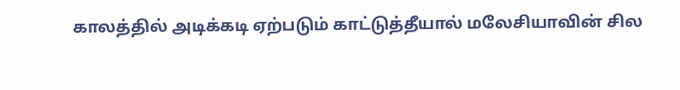காலத்தில் அடிக்கடி ஏற்படும் காட்டுத்தீயால் மலேசியாவின் சில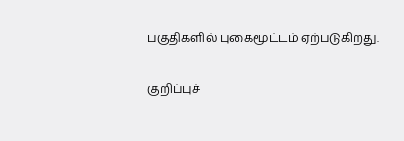பகுதிகளில் புகைமூட்டம் ஏற்படுகிறது.

குறிப்புச்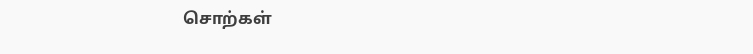சொற்கள்